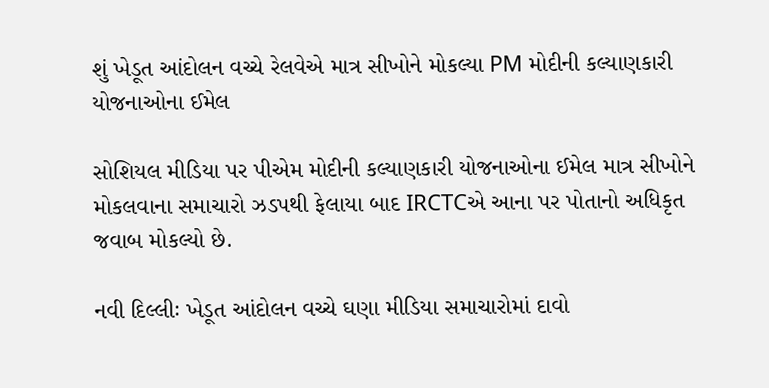શું ખેડૂત આંદોલન વચ્ચે રેલવેએ માત્ર સીખોને મોકલ્યા PM મોદીની કલ્યાણકારી યોજનાઓના ઈમેલ

સોશિયલ મીડિયા પર પીએમ મોદીની કલ્યાણકારી યોજનાઓના ઈમેલ માત્ર સીખોને મોકલવાના સમાચારો ઝડપથી ફેલાયા બાદ IRCTCએ આના પર પોતાનો અધિકૃત જવાબ મોકલ્યો છે.

નવી દિલ્લીઃ ખેડૂત આંદોલન વચ્ચે ઘણા મીડિયા સમાચારોમાં દાવો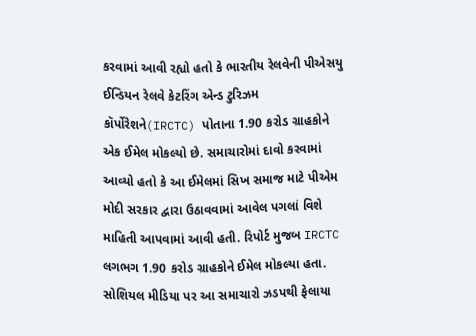કરવામાં આવી રહ્યો હતો કે ભારતીય રેલવેની પીએસયુ ઈન્ડિયન રેલવે કેટરિંગ એન્ડ ટુરિઝમ કૉર્પોરેશને(IRCTC) પોતાના 1.90 કરોડ ગ્રાહકોને એક ઈમેલ મોકલ્યો છે. સમાચારોમાં દાવો કરવામાં આવ્યો હતો કે આ ઈમેલમાં સિખ સમાજ માટે પીએમ મોદી સરકાર દ્વારા ઉઠાવવામાં આવેલ પગલાં વિશે માહિતી આપવામાં આવી હતી. રિપોર્ટ મુજબ IRCTC લગભગ 1.90 કરોડ ગ્રાહકોને ઈમેલ મોકલ્યા હતા. સોશિયલ મીડિયા પર આ સમાચારો ઝડપથી ફેલાયા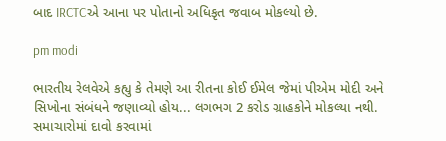બાદ IRCTCએ આના પર પોતાનો અધિકૃત જવાબ મોકલ્યો છે.

pm modi

ભારતીય રેલવેએ કહ્યુ કે તેમણે આ રીતના કોઈ ઈમેલ જેમાં પીએમ મોદી અને સિખોના સંબંધને જણાવ્યો હોય... લગભગ 2 કરોડ ગ્રાહકોને મોકલ્યા નથી. સમાચારોમાં દાવો કરવામાં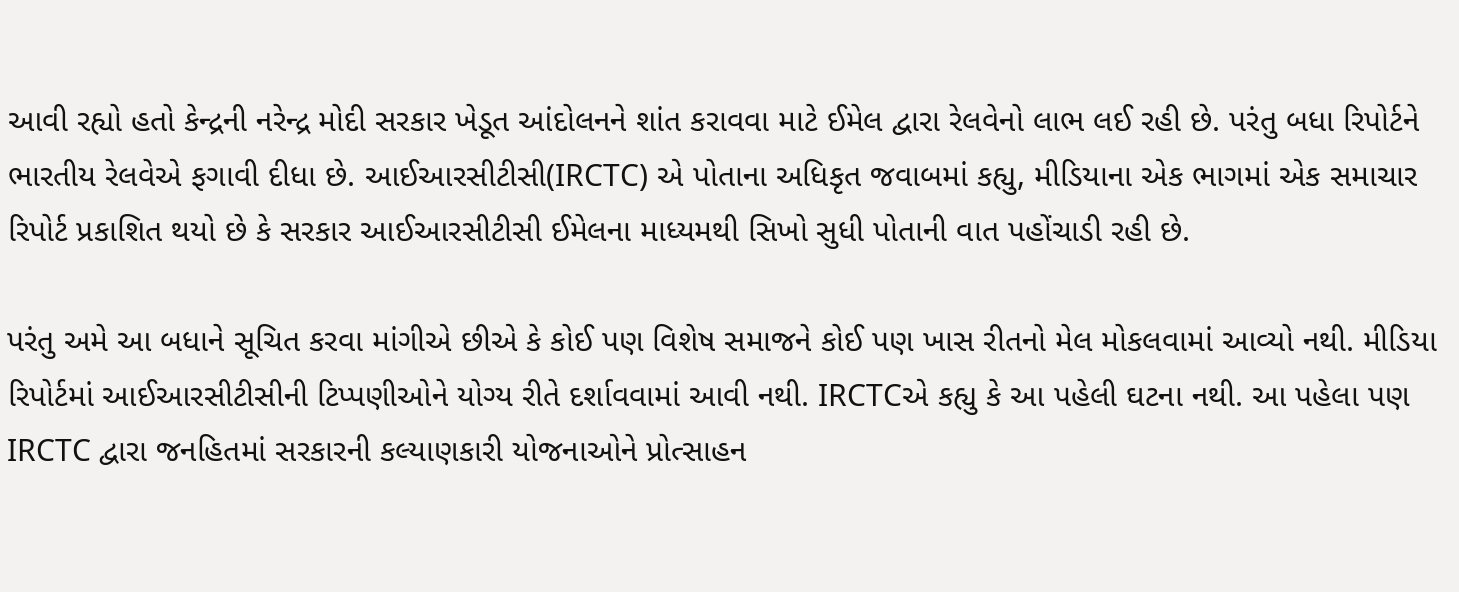આવી રહ્યો હતો કેન્દ્રની નરેન્દ્ર મોદી સરકાર ખેડૂત આંદોલનને શાંત કરાવવા માટે ઈમેલ દ્વારા રેલવેનો લાભ લઈ રહી છે. પરંતુ બધા રિપોર્ટને ભારતીય રેલવેએ ફગાવી દીધા છે. આઈઆરસીટીસી(IRCTC) એ પોતાના અધિકૃત જવાબમાં કહ્યુ, મીડિયાના એક ભાગમાં એક સમાચાર રિપોર્ટ પ્રકાશિત થયો છે કે સરકાર આઈઆરસીટીસી ઈમેલના માધ્યમથી સિખો સુધી પોતાની વાત પહોંચાડી રહી છે.

પરંતુ અમે આ બધાને સૂચિત કરવા માંગીએ છીએ કે કોઈ પણ વિશેષ સમાજને કોઈ પણ ખાસ રીતનો મેલ મોકલવામાં આવ્યો નથી. મીડિયા રિપોર્ટમાં આઈઆરસીટીસીની ટિપ્પણીઓને યોગ્ય રીતે દર્શાવવામાં આવી નથી. IRCTCએ કહ્યુ કે આ પહેલી ઘટના નથી. આ પહેલા પણ IRCTC દ્વારા જનહિતમાં સરકારની કલ્યાણકારી યોજનાઓને પ્રોત્સાહન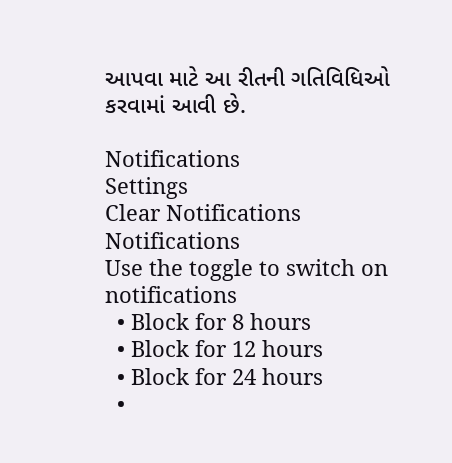આપવા માટે આ રીતની ગતિવિધિઓ કરવામાં આવી છે.

Notifications
Settings
Clear Notifications
Notifications
Use the toggle to switch on notifications
  • Block for 8 hours
  • Block for 12 hours
  • Block for 24 hours
  •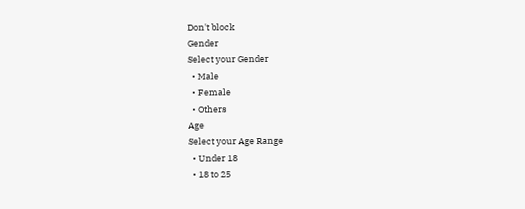Don't block
Gender
Select your Gender
  • Male
  • Female
  • Others
Age
Select your Age Range
  • Under 18
  • 18 to 25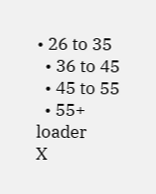• 26 to 35
  • 36 to 45
  • 45 to 55
  • 55+
loader
X